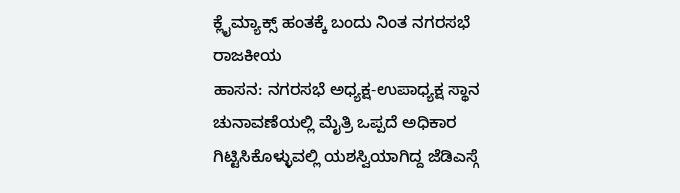ಕ್ಲೈಮ್ಯಾಕ್ಸ್ ಹಂತಕ್ಕೆ ಬಂದು ನಿಂತ ನಗರಸಭೆ ರಾಜಕೀಯ
ಹಾಸನ: ನಗರಸಭೆ ಅಧ್ಯಕ್ಷ-ಉಪಾಧ್ಯಕ್ಷ ಸ್ಥಾನ ಚುನಾವಣೆಯಲ್ಲಿ ಮೈತ್ರಿ ಒಪ್ಪದೆ ಅಧಿಕಾರ ಗಿಟ್ಟಿಸಿಕೊಳ್ಳುವಲ್ಲಿ ಯಶಸ್ವಿಯಾಗಿದ್ದ ಜೆಡಿಎಸ್ಗೆ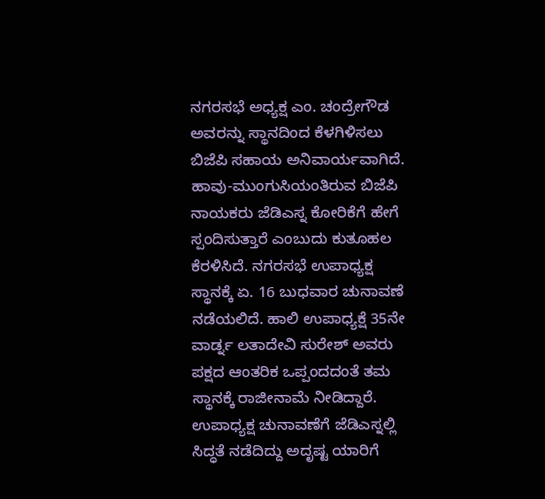ನಗರಸಭೆ ಅಧ್ಯಕ್ಷ ಎಂ. ಚಂದ್ರೇಗೌಡ ಅವರನ್ನು ಸ್ಥಾನದಿಂದ ಕೆಳಗಿಳಿಸಲು ಬಿಜೆಪಿ ಸಹಾಯ ಅನಿವಾರ್ಯವಾಗಿದೆ.
ಹಾವು-ಮುಂಗುಸಿಯಂತಿರುವ ಬಿಜೆಪಿ ನಾಯಕರು ಜೆಡಿಎಸ್ನ ಕೋರಿಕೆಗೆ ಹೇಗೆ ಸ್ಪಂದಿಸುತ್ತಾರೆ ಎಂಬುದು ಕುತೂಹಲ ಕೆರಳಿಸಿದೆ. ನಗರಸಭೆ ಉಪಾಧ್ಯಕ್ಷ ಸ್ಥಾನಕ್ಕೆ ಏ. 16 ಬುಧವಾರ ಚುನಾವಣೆ ನಡೆಯಲಿದೆ. ಹಾಲಿ ಉಪಾಧ್ಯಕ್ಷೆ 35ನೇ ವಾರ್ಡ್ನ ಲತಾದೇವಿ ಸುರೇಶ್ ಅವರು ಪಕ್ಷದ ಆಂತರಿಕ ಒಪ್ಪಂದದಂತೆ ತಮ ಸ್ಥಾನಕ್ಕೆ ರಾಜೀನಾಮೆ ನೀಡಿದ್ದಾರೆ. ಉಪಾಧ್ಯಕ್ಷ ಚುನಾವಣೆಗೆ ಜೆಡಿಎಸ್ನಲ್ಲಿ ಸಿದ್ಧತೆ ನಡೆದಿದ್ದು ಅದೃಷ್ಟ ಯಾರಿಗೆ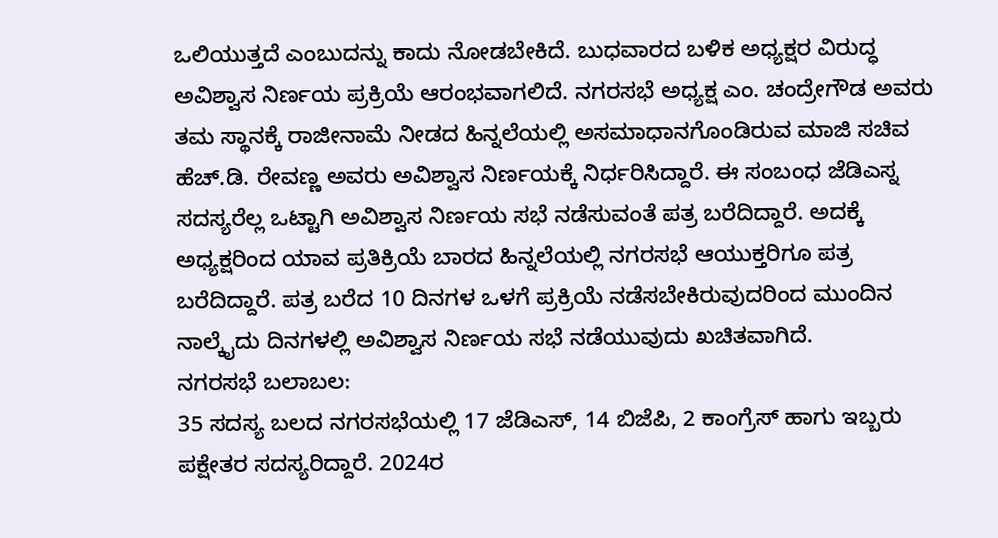ಒಲಿಯುತ್ತದೆ ಎಂಬುದನ್ನು ಕಾದು ನೋಡಬೇಕಿದೆ. ಬುಧವಾರದ ಬಳಿಕ ಅಧ್ಯಕ್ಷರ ವಿರುದ್ಧ ಅವಿಶ್ವಾಸ ನಿರ್ಣಯ ಪ್ರಕ್ರಿಯೆ ಆರಂಭವಾಗಲಿದೆ. ನಗರಸಭೆ ಅಧ್ಯಕ್ಷ ಎಂ. ಚಂದ್ರೇಗೌಡ ಅವರು ತಮ ಸ್ಥಾನಕ್ಕೆ ರಾಜೀನಾಮೆ ನೀಡದ ಹಿನ್ನಲೆಯಲ್ಲಿ ಅಸಮಾಧಾನಗೊಂಡಿರುವ ಮಾಜಿ ಸಚಿವ ಹೆಚ್.ಡಿ. ರೇವಣ್ಣ ಅವರು ಅವಿಶ್ವಾಸ ನಿರ್ಣಯಕ್ಕೆ ನಿರ್ಧರಿಸಿದ್ದಾರೆ. ಈ ಸಂಬಂಧ ಜೆಡಿಎಸ್ನ ಸದಸ್ಯರೆಲ್ಲ ಒಟ್ಟಾಗಿ ಅವಿಶ್ವಾಸ ನಿರ್ಣಯ ಸಭೆ ನಡೆಸುವಂತೆ ಪತ್ರ ಬರೆದಿದ್ದಾರೆ. ಅದಕ್ಕೆ ಅಧ್ಯಕ್ಷರಿಂದ ಯಾವ ಪ್ರತಿಕ್ರಿಯೆ ಬಾರದ ಹಿನ್ನಲೆಯಲ್ಲಿ ನಗರಸಭೆ ಆಯುಕ್ತರಿಗೂ ಪತ್ರ ಬರೆದಿದ್ದಾರೆ. ಪತ್ರ ಬರೆದ 10 ದಿನಗಳ ಒಳಗೆ ಪ್ರಕ್ರಿಯೆ ನಡೆಸಬೇಕಿರುವುದರಿಂದ ಮುಂದಿನ ನಾಲ್ಕೈದು ದಿನಗಳಲ್ಲಿ ಅವಿಶ್ವಾಸ ನಿರ್ಣಯ ಸಭೆ ನಡೆಯುವುದು ಖಚಿತವಾಗಿದೆ.
ನಗರಸಭೆ ಬಲಾಬಲ:
35 ಸದಸ್ಯ ಬಲದ ನಗರಸಭೆಯಲ್ಲಿ 17 ಜೆಡಿಎಸ್, 14 ಬಿಜೆಪಿ, 2 ಕಾಂಗ್ರೆಸ್ ಹಾಗು ಇಬ್ಬರು ಪಕ್ಷೇತರ ಸದಸ್ಯರಿದ್ದಾರೆ. 2024ರ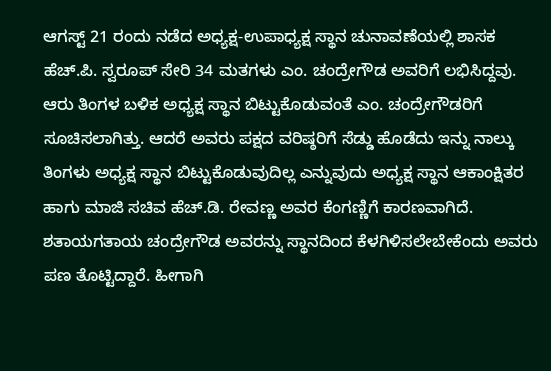ಆಗಸ್ಟ್ 21 ರಂದು ನಡೆದ ಅಧ್ಯಕ್ಷ-ಉಪಾಧ್ಯಕ್ಷ ಸ್ಥಾನ ಚುನಾವಣೆಯಲ್ಲಿ ಶಾಸಕ ಹೆಚ್.ಪಿ. ಸ್ವರೂಪ್ ಸೇರಿ 34 ಮತಗಳು ಎಂ. ಚಂದ್ರೇಗೌಡ ಅವರಿಗೆ ಲಭಿಸಿದ್ದವು. ಆರು ತಿಂಗಳ ಬಳಿಕ ಅಧ್ಯಕ್ಷ ಸ್ಥಾನ ಬಿಟ್ಟುಕೊಡುವಂತೆ ಎಂ. ಚಂದ್ರೇಗೌಡರಿಗೆ ಸೂಚಿಸಲಾಗಿತ್ತು. ಆದರೆ ಅವರು ಪಕ್ಷದ ವರಿಷ್ಠರಿಗೆ ಸೆಡ್ಡು ಹೊಡೆದು ಇನ್ನು ನಾಲ್ಕು ತಿಂಗಳು ಅಧ್ಯಕ್ಷ ಸ್ಥಾನ ಬಿಟ್ಟುಕೊಡುವುದಿಲ್ಲ ಎನ್ನುವುದು ಅಧ್ಯಕ್ಷ ಸ್ಥಾನ ಆಕಾಂಕ್ಷಿತರ ಹಾಗು ಮಾಜಿ ಸಚಿವ ಹೆಚ್.ಡಿ. ರೇವಣ್ಣ ಅವರ ಕೆಂಗಣ್ಣಿಗೆ ಕಾರಣವಾಗಿದೆ. ಶತಾಯಗತಾಯ ಚಂದ್ರೇಗೌಡ ಅವರನ್ನು ಸ್ಥಾನದಿಂದ ಕೆಳಗಿಳಿಸಲೇಬೇಕೆಂದು ಅವರು ಪಣ ತೊಟ್ಟಿದ್ದಾರೆ. ಹೀಗಾಗಿ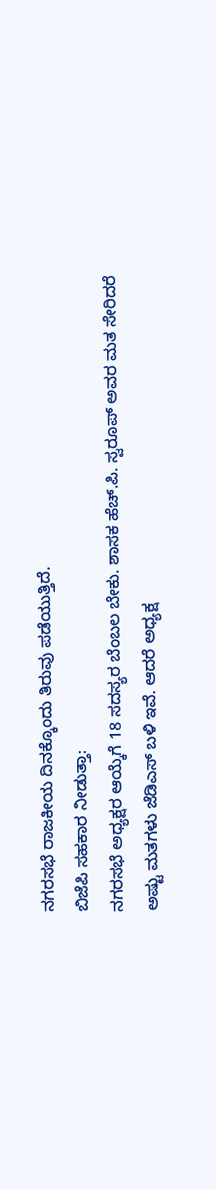ನಗರಸಭೆ ರಾಜಕೀಯ ದಿನಕ್ಕೊಂದು ತಿರುವು ಪಡೆಯುತ್ತಿದೆ.
ಬಿಜೆಪಿ ಸಹಕಾರ ನೀಡುತ್ತಾ:
ನಗರಸಭೆ ಅಧ್ಯಕ್ಷರ ಆಯ್ಕೆಗೆ 18 ಸದಸ್ಯರ ಬೆಂಬಲ ಬೇಕು. ಶಾಸಕ ಹೆಚ್.ಪಿ. ಸ್ವರೂಪ್ ಅವರ ಮತ ಸೇರಿದರೆ ಅಷ್ಟು ಮತಗಳು ಜೆಡಿಎಸ್ ಬಳಿ ಇವೆ. ಆದರೆ ಅಧ್ಯಕ್ಷ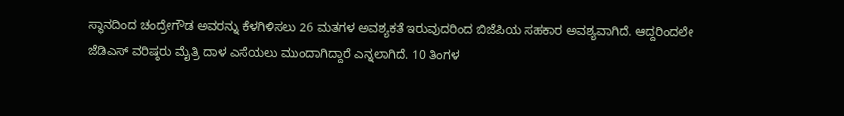ಸ್ಥಾನದಿಂದ ಚಂದ್ರೇಗೌಡ ಅವರನ್ನು ಕೆಳಗಿಳಿಸಲು 26 ಮತಗಳ ಅವಶ್ಯಕತೆ ಇರುವುದರಿಂದ ಬಿಜೆಪಿಯ ಸಹಕಾರ ಅವಶ್ಯವಾಗಿದೆ. ಆದ್ದರಿಂದಲೇ ಜೆಡಿಎಸ್ ವರಿಷ್ಠರು ಮೈತ್ರಿ ದಾಳ ಎಸೆಯಲು ಮುಂದಾಗಿದ್ದಾರೆ ಎನ್ನಲಾಗಿದೆ. 10 ತಿಂಗಳ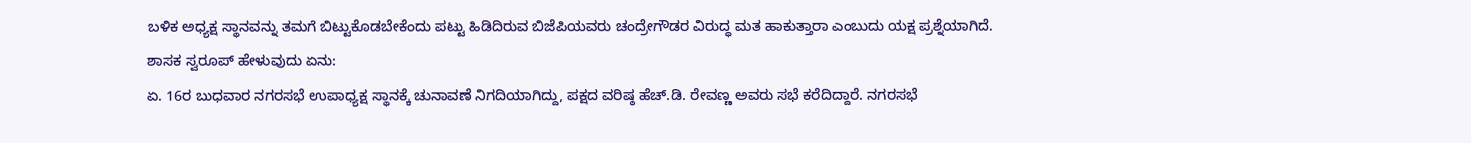ಬಳಿಕ ಅಧ್ಯಕ್ಷ ಸ್ಥಾನವನ್ನು ತಮಗೆ ಬಿಟ್ಟುಕೊಡಬೇಕೆಂದು ಪಟ್ಟು ಹಿಡಿದಿರುವ ಬಿಜೆಪಿಯವರು ಚಂದ್ರೇಗೌಡರ ವಿರುದ್ಧ ಮತ ಹಾಕುತ್ತಾರಾ ಎಂಬುದು ಯಕ್ಷ ಪ್ರಶ್ನೆಯಾಗಿದೆ.
ಶಾಸಕ ಸ್ವರೂಪ್ ಹೇಳುವುದು ಏನು:
ಏ. 16ರ ಬುಧವಾರ ನಗರಸಭೆ ಉಪಾಧ್ಯಕ್ಷ ಸ್ಥಾನಕ್ಕೆ ಚುನಾವಣೆ ನಿಗದಿಯಾಗಿದ್ದು, ಪಕ್ಷದ ವರಿಷ್ಠ ಹೆಚ್.ಡಿ. ರೇವಣ್ಣ ಅವರು ಸಭೆ ಕರೆದಿದ್ದಾರೆ. ನಗರಸಭೆ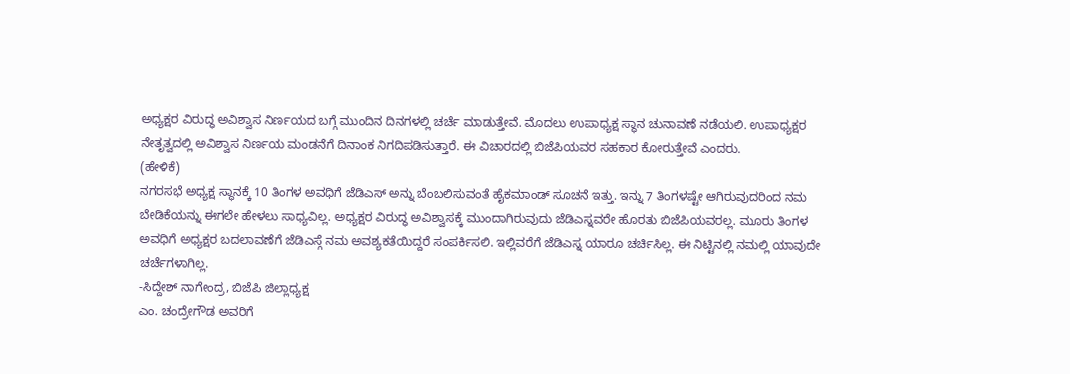ಅಧ್ಯಕ್ಷರ ವಿರುದ್ಧ ಅವಿಶ್ವಾಸ ನಿರ್ಣಯದ ಬಗ್ಗೆ ಮುಂದಿನ ದಿನಗಳಲ್ಲಿ ಚರ್ಚೆ ಮಾಡುತ್ತೇವೆ. ಮೊದಲು ಉಪಾಧ್ಯಕ್ಷ ಸ್ಥಾನ ಚುನಾವಣೆ ನಡೆಯಲಿ. ಉಪಾಧ್ಯಕ್ಷರ ನೇತೃತ್ವದಲ್ಲಿ ಅವಿಶ್ವಾಸ ನಿರ್ಣಯ ಮಂಡನೆಗೆ ದಿನಾಂಕ ನಿಗದಿಪಡಿಸುತ್ತಾರೆ. ಈ ವಿಚಾರದಲ್ಲಿ ಬಿಜೆಪಿಯವರ ಸಹಕಾರ ಕೋರುತ್ತೇವೆ ಎಂದರು.
(ಹೇಳಿಕೆ)
ನಗರಸಭೆ ಅಧ್ಯಕ್ಷ ಸ್ಥಾನಕ್ಕೆ 10 ತಿಂಗಳ ಅವಧಿಗೆ ಜೆಡಿಎಸ್ ಅನ್ನು ಬೆಂಬಲಿಸುವಂತೆ ಹೈಕಮಾಂಡ್ ಸೂಚನೆ ಇತ್ತು. ಇನ್ನು 7 ತಿಂಗಳಷ್ಟೇ ಆಗಿರುವುದರಿಂದ ನಮ ಬೇಡಿಕೆಯನ್ನು ಈಗಲೇ ಹೇಳಲು ಸಾಧ್ಯವಿಲ್ಲ. ಅಧ್ಯಕ್ಷರ ವಿರುದ್ಧ ಅವಿಶ್ವಾಸಕ್ಕೆ ಮುಂದಾಗಿರುವುದು ಜೆಡಿಎಸ್ನವರೇ ಹೊರತು ಬಿಜೆಪಿಯವರಲ್ಲ. ಮೂರು ತಿಂಗಳ ಅವಧಿಗೆ ಅಧ್ಯಕ್ಷರ ಬದಲಾವಣೆಗೆ ಜೆಡಿಎಸ್ಗೆ ನಮ ಅವಶ್ಯಕತೆಯಿದ್ದರೆ ಸಂಪರ್ಕಿಸಲಿ. ಇಲ್ಲಿವರೆಗೆ ಜೆಡಿಎಸ್ನ ಯಾರೂ ಚರ್ಚಿಸಿಲ್ಲ. ಈ ನಿಟ್ಟಿನಲ್ಲಿ ನಮಲ್ಲಿ ಯಾವುದೇ ಚರ್ಚೆಗಳಾಗಿಲ್ಲ.
-ಸಿದ್ದೇಶ್ ನಾಗೇಂದ್ರ, ಬಿಜೆಪಿ ಜಿಲ್ಲಾಧ್ಯಕ್ಷ
ಎಂ. ಚಂದ್ರೇಗೌಡ ಅವರಿಗೆ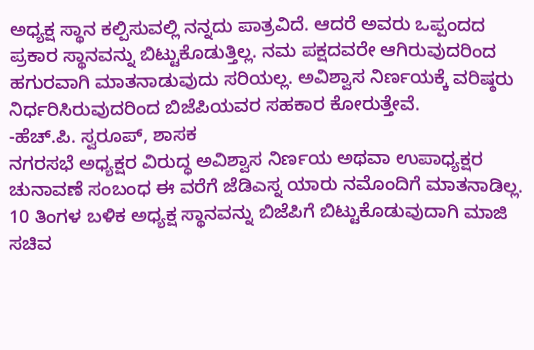ಅಧ್ಯಕ್ಷ ಸ್ಥಾನ ಕಲ್ಪಿಸುವಲ್ಲಿ ನನ್ನದು ಪಾತ್ರವಿದೆ. ಆದರೆ ಅವರು ಒಪ್ಪಂದದ ಪ್ರಕಾರ ಸ್ಥಾನವನ್ನು ಬಿಟ್ಟುಕೊಡುತ್ತಿಲ್ಲ. ನಮ ಪಕ್ಷದವರೇ ಆಗಿರುವುದರಿಂದ ಹಗುರವಾಗಿ ಮಾತನಾಡುವುದು ಸರಿಯಲ್ಲ. ಅವಿಶ್ವಾಸ ನಿರ್ಣಯಕ್ಕೆ ವರಿಷ್ಠರು ನಿರ್ಧರಿಸಿರುವುದರಿಂದ ಬಿಜೆಪಿಯವರ ಸಹಕಾರ ಕೋರುತ್ತೇವೆ.
-ಹೆಚ್.ಪಿ. ಸ್ವರೂಪ್, ಶಾಸಕ
ನಗರಸಭೆ ಅಧ್ಯಕ್ಷರ ವಿರುದ್ಧ ಅವಿಶ್ವಾಸ ನಿರ್ಣಯ ಅಥವಾ ಉಪಾಧ್ಯಕ್ಷರ ಚುನಾವಣೆ ಸಂಬಂಧ ಈ ವರೆಗೆ ಜೆಡಿಎಸ್ನ ಯಾರು ನಮೊಂದಿಗೆ ಮಾತನಾಡಿಲ್ಲ. 10 ತಿಂಗಳ ಬಳಿಕ ಅಧ್ಯಕ್ಷ ಸ್ಥಾನವನ್ನು ಬಿಜೆಪಿಗೆ ಬಿಟ್ಟುಕೊಡುವುದಾಗಿ ಮಾಜಿ ಸಚಿವ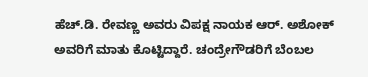ಹೆಚ್.ಡಿ. ರೇವಣ್ಣ ಅವರು ವಿಪಕ್ಷ ನಾಯಕ ಆರ್. ಅಶೋಕ್ ಅವರಿಗೆ ಮಾತು ಕೊಟ್ಟಿದ್ದಾರೆ. ಚಂದ್ರೇಗೌಡರಿಗೆ ಬೆಂಬಲ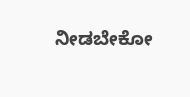ನೀಡಬೇಕೋ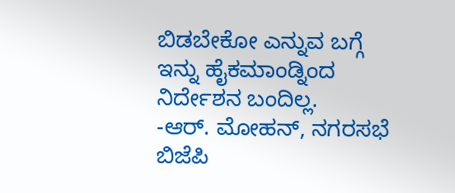ಬಿಡಬೇಕೋ ಎನ್ನುವ ಬಗ್ಗೆ ಇನ್ನು ಹೈಕಮಾಂಡ್ನಿಂದ ನಿರ್ದೇಶನ ಬಂದಿಲ್ಲ.
-ಆರ್. ಮೋಹನ್, ನಗರಸಭೆ ಬಿಜೆಪಿ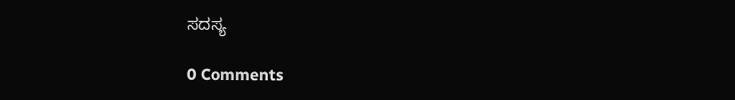ಸದಸ್ಯ

0 Comments